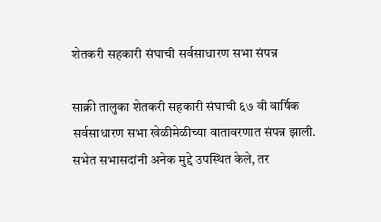शेतकरी सहकारी संघाची सर्वसाधारण सभा संपन्न

साक्री तालुका शेतकरी सहकारी संघाची ६७ वी वार्षिक सर्वसाधारण सभा खेळीमेळीच्या वातावरणात संपन्न झाली. सभेत सभासदांनी अनेक मुद्दे उपस्थित केले, तर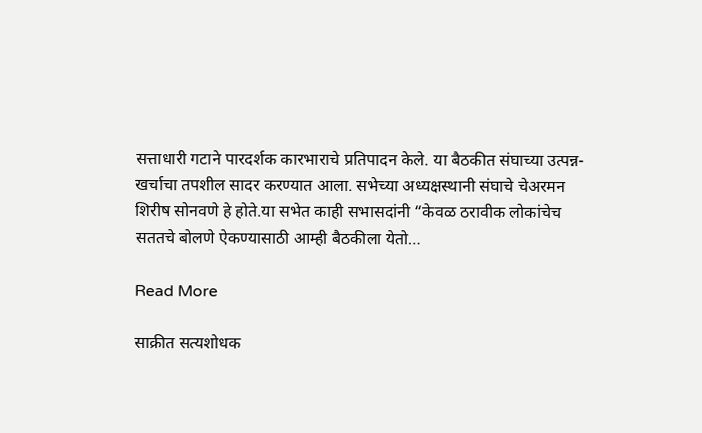सत्ताधारी गटाने पारदर्शक कारभाराचे प्रतिपादन केले. या बैठकीत संघाच्या उत्पन्न-खर्चाचा तपशील सादर करण्यात आला. सभेच्या अध्यक्षस्थानी संघाचे चेअरमन शिरीष सोनवणे हे होते.या सभेत काही सभासदांनी “केवळ ठरावीक लोकांचेच सततचे बोलणे ऐकण्यासाठी आम्ही बैठकीला येतो…

Read More

साक्रीत सत्यशोधक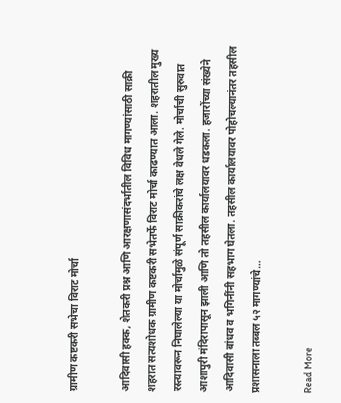ग्रामीण कष्टकरी सभेचा विराट मोर्चा

आदिवासी हक्क, शेतकरी प्रश्न आणि आरक्षणासंदर्भातील विविध मागण्यांसाठी साक्री शहरात सत्यशोधक ग्रामीण कष्टकरी सभेतर्फे विराट मोर्चा काढण्यात आला. शहरातील मुख्य रस्त्यावरून निघालेल्या या मोर्चामुळे संपूर्ण साक्रीकरांचे लक्ष वेधले गेले. मोर्चाची सुरुवात आशापुरी मंदिरापासून झाली आणि तो तहसील कार्यालयावर धडकला. हजारोंच्या संख्येने आदिवासी बांधव व भगिनींनी सहभाग घेतला. तहसील कार्यालयावर पोहोचल्यानंतर तहसील प्रशासनाला तब्बल ५२ मागण्यांचे…

Read More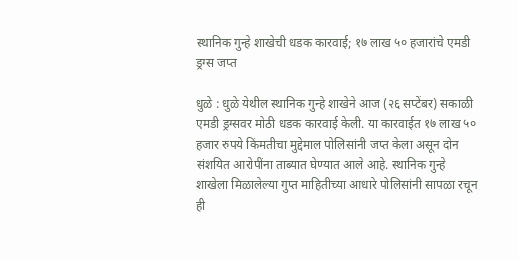स्थानिक गुन्हे शाखेची धडक कारवाई; १७ लाख ५० हजारांचे एमडी ड्रग्स जप्त

धुळे : धुळे येथील स्थानिक गुन्हे शाखेने आज (२६ सप्टेंबर) सकाळी एमडी ड्रग्सवर मोठी धडक कारवाई केली. या कारवाईत १७ लाख ५० हजार रुपये किंमतीचा मुद्देमाल पोलिसांनी जप्त केला असून दोन संशयित आरोपींना ताब्यात घेण्यात आले आहे. स्थानिक गुन्हे शाखेला मिळालेल्या गुप्त माहितीच्या आधारे पोलिसांनी सापळा रचून ही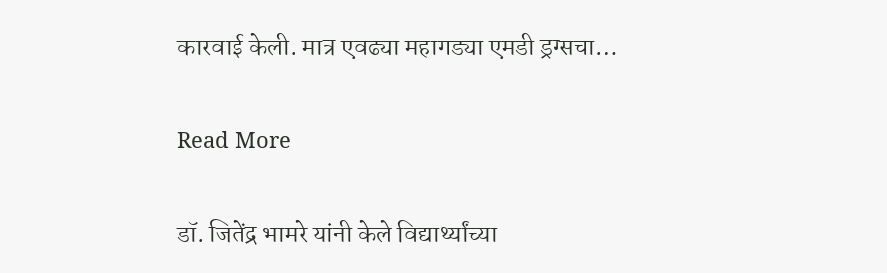कारवाई केली. मात्र एवढ्या महागड्या एमडी ड्रग्सचा…

Read More

डॉ. जितेंद्र भामरे यांनी केले विद्यार्थ्यांच्या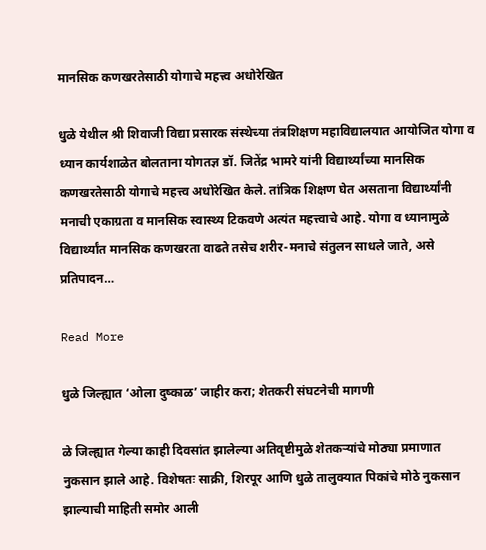मानसिक कणखरतेसाठी योगाचे महत्त्व अधोरेखित

धुळे येथील श्री शिवाजी विद्या प्रसारक संस्थेच्या तंत्रशिक्षण महाविद्यालयात आयोजित योगा व ध्यान कार्यशाळेत बोलताना योगतज्ञ डॉ. जितेंद्र भामरे यांनी विद्यार्थ्यांच्या मानसिक कणखरतेसाठी योगाचे महत्त्व अधोरेखित केले. तांत्रिक शिक्षण घेत असताना विद्यार्थ्यांनी मनाची एकाग्रता व मानसिक स्वास्थ्य टिकवणे अत्यंत महत्त्वाचे आहे. योगा व ध्यानामुळे विद्यार्थ्यांत मानसिक कणखरता वाढते तसेच शरीर-मनाचे संतुलन साधले जाते, असे प्रतिपादन…

Read More

धुळे जिल्ह्यात ‘ओला दुष्काळ’ जाहीर करा; शेतकरी संघटनेची मागणी

ळे जिल्ह्यात गेल्या काही दिवसांत झालेल्या अतिवृष्टीमुळे शेतकऱ्यांचे मोठ्या प्रमाणात नुकसान झाले आहे. विशेषतः साक्री, शिरपूर आणि धुळे तालुक्यात पिकांचे मोठे नुकसान झाल्याची माहिती समोर आली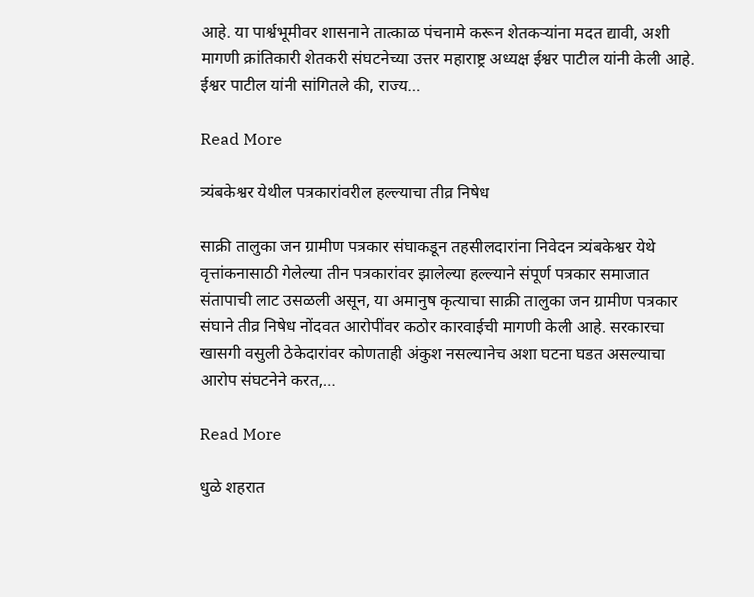आहे. या पार्श्वभूमीवर शासनाने तात्काळ पंचनामे करून शेतकऱ्यांना मदत द्यावी, अशी मागणी क्रांतिकारी शेतकरी संघटनेच्या उत्तर महाराष्ट्र अध्यक्ष ईश्वर पाटील यांनी केली आहे. ईश्वर पाटील यांनी सांगितले की, राज्य…

Read More

त्र्यंबकेश्वर येथील पत्रकारांवरील हल्ल्याचा तीव्र निषेध

साक्री तालुका जन ग्रामीण पत्रकार संघाकडून तहसीलदारांना निवेदन त्र्यंबकेश्वर येथे वृत्तांकनासाठी गेलेल्या तीन पत्रकारांवर झालेल्या हल्ल्याने संपूर्ण पत्रकार समाजात संतापाची लाट उसळली असून, या अमानुष कृत्याचा साक्री तालुका जन ग्रामीण पत्रकार संघाने तीव्र निषेध नोंदवत आरोपींवर कठोर कारवाईची मागणी केली आहे. सरकारचा खासगी वसुली ठेकेदारांवर कोणताही अंकुश नसल्यानेच अशा घटना घडत असल्याचा आरोप संघटनेने करत,…

Read More

धुळे शहरात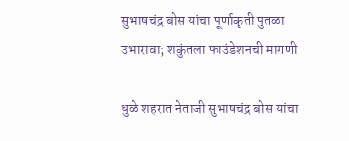सुभाषचंद्र बोस यांचा पूर्णाकृती पुतळा उभारावा; शकुंतला फाउंडेशनची मागणी

धुळे शहरात नेताजी सुभाषचंद्र बोस यांचा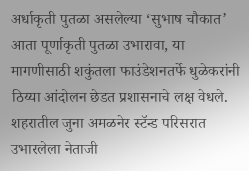अर्धाकृती पुतळा असलेल्या ‘सुभाष चौकात’ आता पूर्णाकृती पुतळा उभारावा, या मागणीसाठी शकुंतला फाउंडेशनतर्फे धुळेकरांनी ठिय्या आंदोलन छेडत प्रशासनाचे लक्ष वेधले. शहरातील जुना अमळनेर स्टॅन्ड परिसरात उभारलेला नेताजी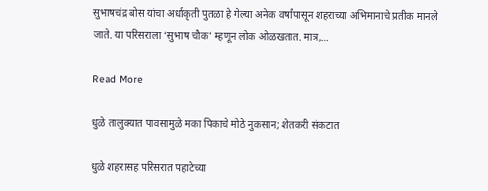सुभाषचंद्र बोस यांचा अर्धाकृती पुतळा हे गेल्या अनेक वर्षांपासून शहराच्या अभिमानाचे प्रतीक मानले जाते. या परिसराला ‘सुभाष चौक’ म्हणून लोक ओळखतात. मात्र,…

Read More

धुळे तालुक्यात पावसामुळे मका पिकाचे मोठे नुकसान; शेतकरी संकटात

धुळे शहरासह परिसरात पहाटेच्या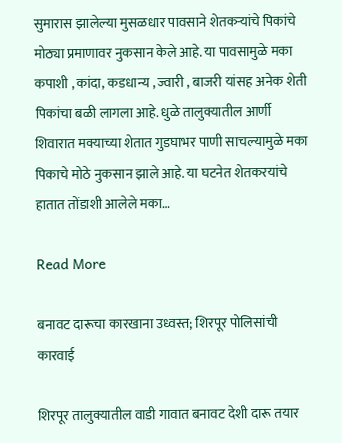सुमारास झालेल्या मुसळधार पावसाने शेतकऱ्यांचे पिकांचे मोठ्या प्रमाणावर नुकसान केले आहे. या पावसामुळे मका कपाशी , कांदा, कडधान्य , ज्वारी , बाजरी यांसह अनेक शेती पिकांचा बळी लागला आहे. धुळे तालुक्यातील आर्णी शिवारात मक्याच्या शेतात गुडघाभर पाणी साचल्यामुळे मका पिकाचे मोठे नुकसान झाले आहे. या घटनेत शेतकरयांचे हातात तोंडाशी आलेले मका…

Read More

बनावट दारूचा कारखाना उध्वस्त; शिरपूर पोलिसांची कारवाई

शिरपूर तालुक्यातील वाडी गावात बनावट देशी दारू तयार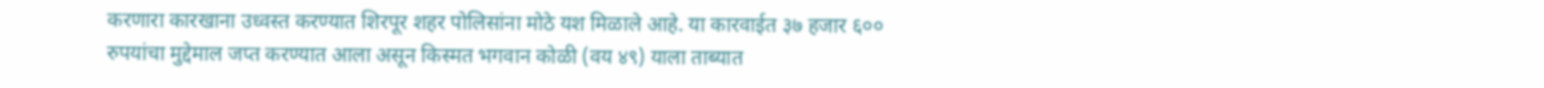करणारा कारखाना उध्वस्त करण्यात शिरपूर शहर पोलिसांना मोठे यश मिळाले आहे. या कारवाईत ३७ हजार ६०० रुपयांचा मुद्देमाल जप्त करण्यात आला असून किस्मत भगवान कोळी (वय ४९) याला ताब्यात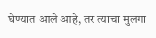घेण्यात आले आहे, तर त्याचा मुलगा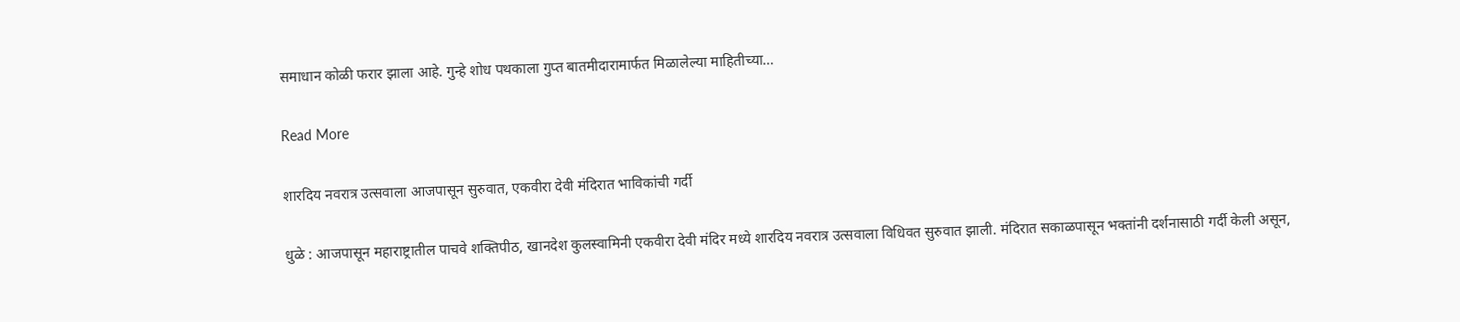समाधान कोळी फरार झाला आहे. गुन्हे शोध पथकाला गुप्त बातमीदारामार्फत मिळालेल्या माहितीच्या…

Read More

शारदिय नवरात्र उत्सवाला आजपासून सुरुवात, एकवीरा देवी मंदिरात भाविकांची गर्दी

धुळे : आजपासून महाराष्ट्रातील पाचवे शक्तिपीठ, खानदेश कुलस्वामिनी एकवीरा देवी मंदिर मध्ये शारदिय नवरात्र उत्सवाला विधिवत सुरुवात झाली. मंदिरात सकाळपासून भक्तांनी दर्शनासाठी गर्दी केली असून,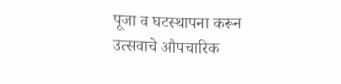पूजा व घटस्थापना करून उत्सवाचे औपचारिक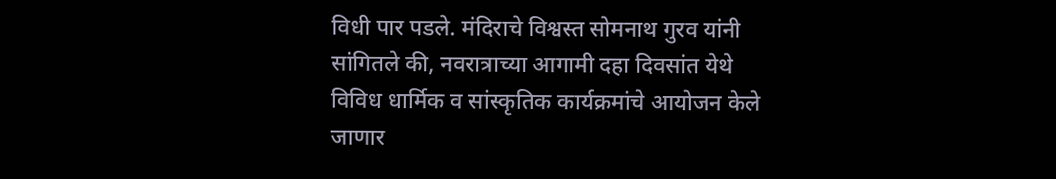विधी पार पडले. मंदिराचे विश्वस्त सोमनाथ गुरव यांनी सांगितले की, नवरात्राच्या आगामी दहा दिवसांत येथे विविध धार्मिक व सांस्कृतिक कार्यक्रमांचे आयोजन केले जाणार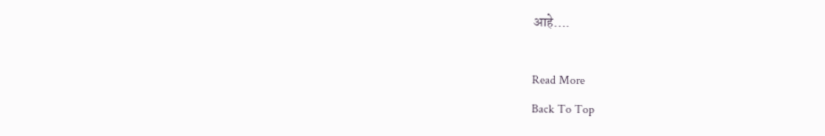आहे….

Read More
Back To Top